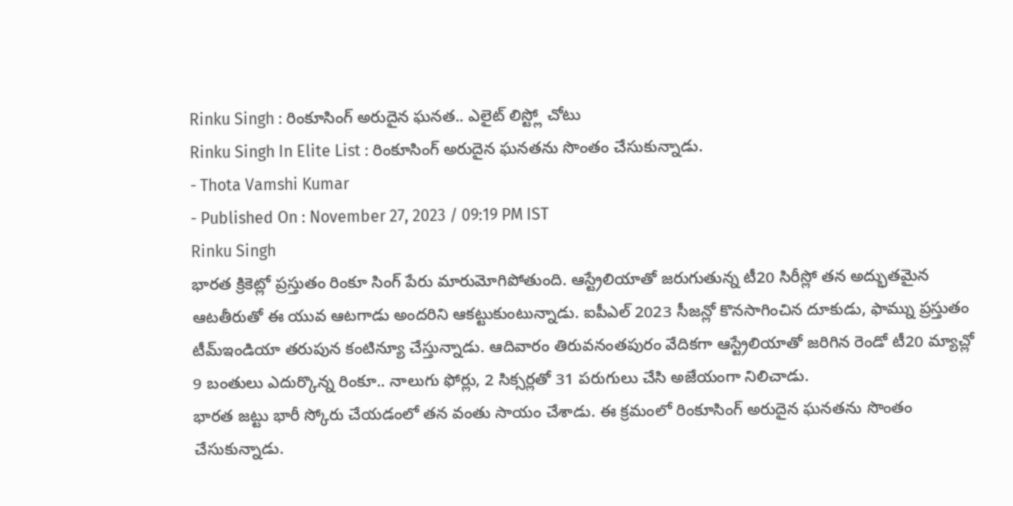Rinku Singh : రింకూసింగ్ అరుదైన ఘనత.. ఎలైట్ లిస్ట్లో చోటు
Rinku Singh In Elite List : రింకూసింగ్ అరుదైన ఘనతను సొంతం చేసుకున్నాడు.
- Thota Vamshi Kumar
- Published On : November 27, 2023 / 09:19 PM IST
Rinku Singh
భారత క్రికెట్లో ప్రస్తుతం రింకూ సింగ్ పేరు మారుమోగిపోతుంది. ఆస్ట్రేలియాతో జరుగుతున్న టీ20 సిరీస్లో తన అద్భుతమైన ఆటతీరుతో ఈ యువ ఆటగాడు అందరిని ఆకట్టుకుంటున్నాడు. ఐపీఎల్ 2023 సీజన్లో కొనసాగించిన దూకుడు, ఫామ్ను ప్రస్తుతం టీమ్ఇండియా తరుపున కంటిన్యూ చేస్తున్నాడు. ఆదివారం తిరువనంతపురం వేదికగా ఆస్ట్రేలియాతో జరిగిన రెండో టీ20 మ్యాచ్లో 9 బంతులు ఎదుర్కొన్న రింకూ.. నాలుగు ఫోర్లు, 2 సిక్సర్లతో 31 పరుగులు చేసి అజేయంగా నిలిచాడు.
భారత జట్టు భారీ స్కోరు చేయడంలో తన వంతు సాయం చేశాడు. ఈ క్రమంలో రింకూసింగ్ అరుదైన ఘనతను సొంతం చేసుకున్నాడు.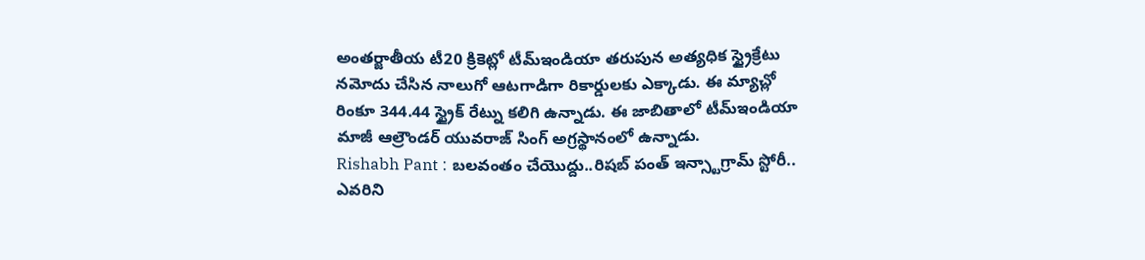అంతర్జాతీయ టీ20 క్రికెట్లో టీమ్ఇండియా తరుపున అత్యధిక స్ట్రైక్రేటు నమోదు చేసిన నాలుగో ఆటగాడిగా రికార్డులకు ఎక్కాడు. ఈ మ్యాచ్లో రింకూ 344.44 స్ట్రైక్ రేట్ను కలిగి ఉన్నాడు. ఈ జాబితాలో టీమ్ఇండియా మాజీ ఆల్రౌండర్ యువరాజ్ సింగ్ అగ్రస్థానంలో ఉన్నాడు.
Rishabh Pant : బలవంతం చేయొద్దు..రిషబ్ పంత్ ఇన్స్టాగ్రామ్ స్టోరీ.. ఎవరిని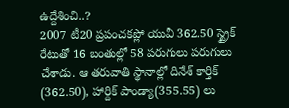ఉద్దేశించి..?
2007 టీ20 ప్రపంచకప్లో యువీ 362.50 స్ట్రైక్ రేటుతో 16 బంతుల్లో 58 పరుగులు పరుగులు చేశాడు. ఆ తరువాతి స్థానాల్లో దినేశ్ కార్తిక్ (362.50), హార్దిక్ పాండ్యా(355.55) లు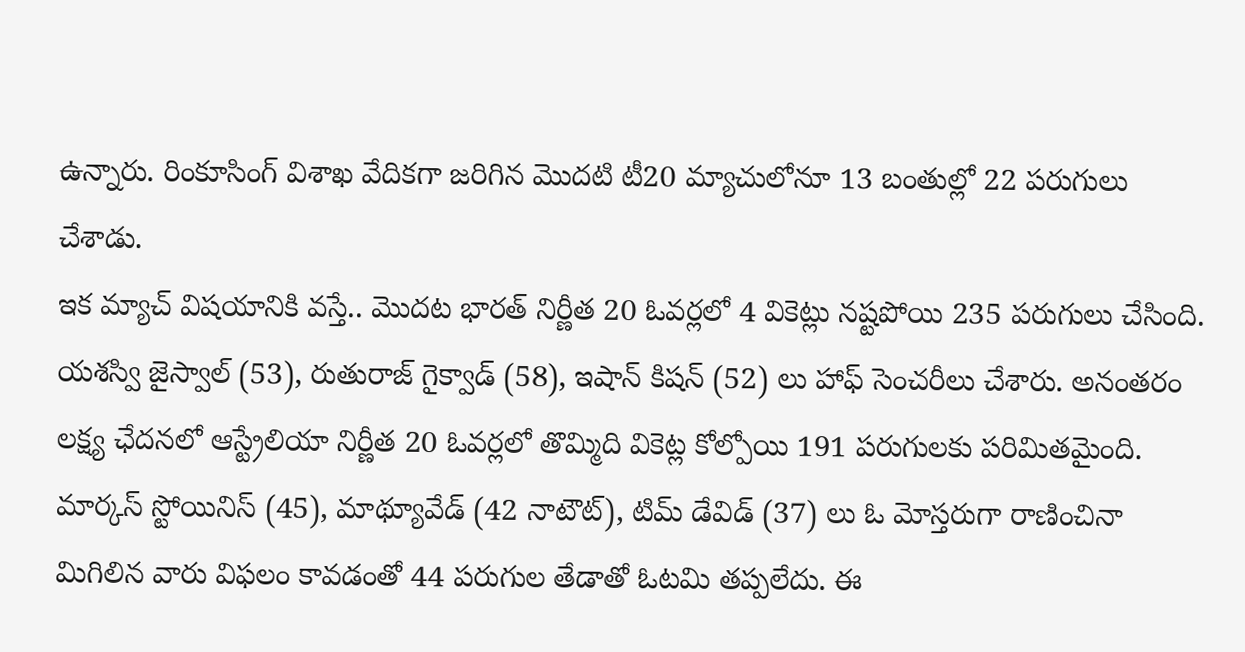ఉన్నారు. రింకూసింగ్ విశాఖ వేదికగా జరిగిన మొదటి టీ20 మ్యాచులోనూ 13 బంతుల్లో 22 పరుగులు చేశాడు.
ఇక మ్యాచ్ విషయానికి వస్తే.. మొదట భారత్ నిర్ణీత 20 ఓవర్లలో 4 వికెట్లు నష్టపోయి 235 పరుగులు చేసింది. యశస్వి జైస్వాల్ (53), రుతురాజ్ గైక్వాడ్ (58), ఇషాన్ కిషన్ (52) లు హాఫ్ సెంచరీలు చేశారు. అనంతరం లక్ష్య ఛేదనలో ఆస్ట్రేలియా నిర్ణీత 20 ఓవర్లలో తొమ్మిది వికెట్ల కోల్పోయి 191 పరుగులకు పరిమితమైంది. మార్కస్ స్టోయినిస్ (45), మాథ్యూవేడ్ (42 నాటౌట్), టిమ్ డేవిడ్ (37) లు ఓ మోస్తరుగా రాణించినా మిగిలిన వారు విఫలం కావడంతో 44 పరుగుల తేడాతో ఓటమి తప్పలేదు. ఈ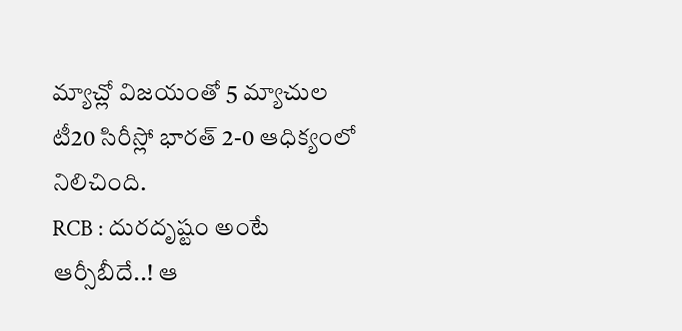మ్యాచ్లో విజయంతో 5 మ్యాచుల టీ20 సిరీస్లో భారత్ 2-0 ఆధిక్యంలో నిలిచింది.
RCB : దురదృష్టం అంటే ఆర్సీబీదే..! ఆ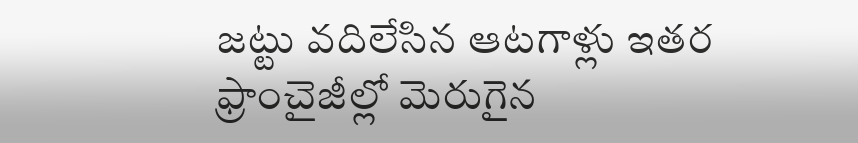జట్టు వదిలేసిన ఆటగాళ్లు ఇతర ఫ్రాంచైజీల్లో మెరుగైన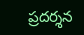ప్రదర్శన